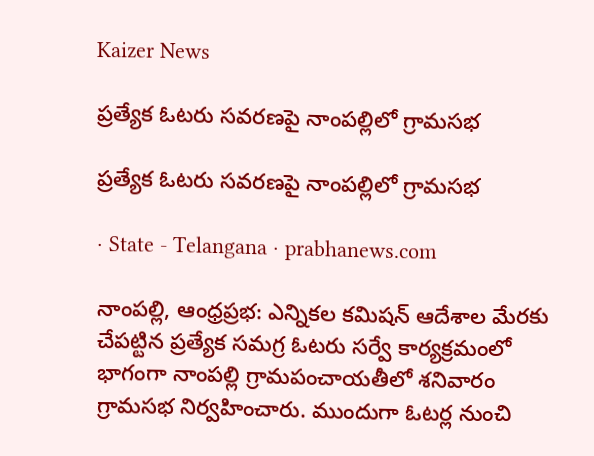Kaizer News

ప్రత్యేక ఓటరు సవరణపై నాంపల్లిలో గ్రామసభ

ప్రత్యేక ఓటరు సవరణపై నాంపల్లిలో గ్రామసభ

· State - Telangana · prabhanews.com

నాంపల్లి, ఆంధ్రప్రభ: ఎన్నికల కమిషన్ ఆదేశాల మేరకు చేపట్టిన ప్రత్యేక సమగ్ర ఓటరు సర్వే కార్యక్రమంలో భాగంగా నాంపల్లి గ్రామపంచాయతీలో శనివారం గ్రామసభ నిర్వహించారు. ముందుగా ఓటర్ల నుంచి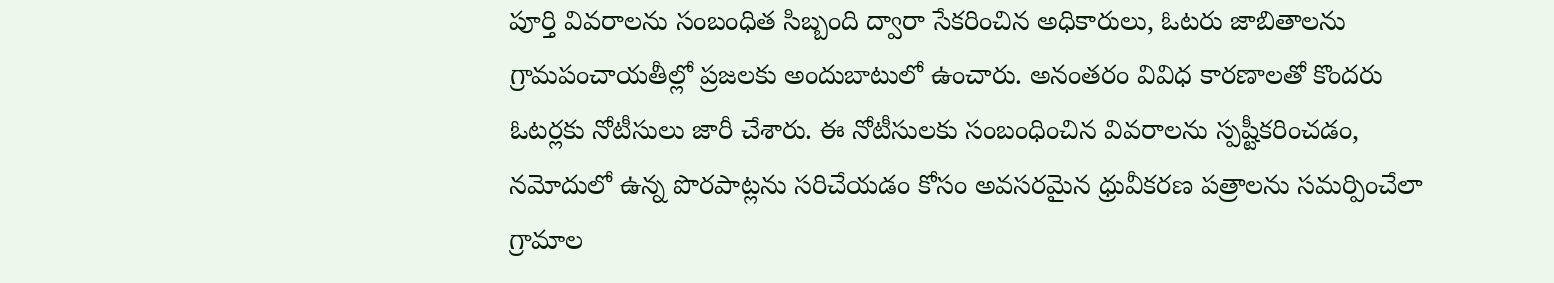పూర్తి వివరాలను సంబంధిత సిబ్బంది ద్వారా సేకరించిన అధికారులు, ఓటరు జాబితాలను గ్రామపంచాయతీల్లో ప్రజలకు అందుబాటులో ఉంచారు. అనంతరం వివిధ కారణాలతో కొందరు ఓటర్లకు నోటీసులు జారీ చేశారు. ఈ నోటీసులకు సంబంధించిన వివరాలను స్పష్టీకరించడం, నమోదులో ఉన్న పొరపాట్లను సరిచేయడం కోసం అవసరమైన ధ్రువీకరణ పత్రాలను సమర్పించేలా గ్రామాల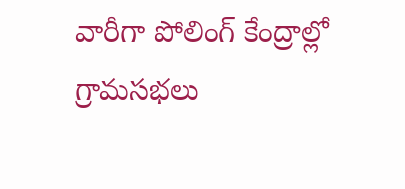వారీగా పోలింగ్ కేంద్రాల్లో గ్రామసభలు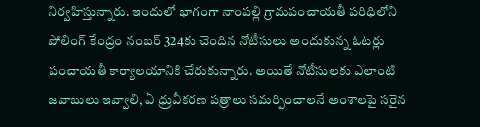నిర్వహిస్తున్నారు. ఇందులో భాగంగా నాంపల్లి గ్రామపంచాయతీ పరిధిలోని పోలింగ్ కేంద్రం నంబర్ 324కు చెందిన నోటీసులు అందుకున్న ఓటర్లు పంచాయతీ కార్యాలయానికి చేరుకున్నారు. అయితే నోటీసులకు ఎలాంటి జవాబులు ఇవ్వాలి, ఏ ధ్రువీకరణ పత్రాలు సమర్పించాలనే అంశాలపై సరైన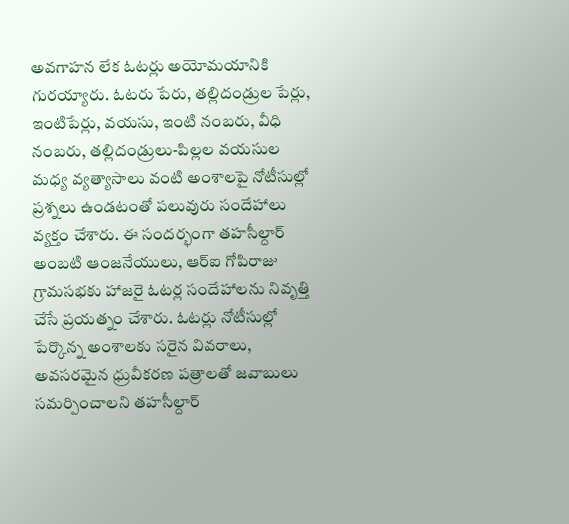అవగాహన లేక ఓటర్లు అయోమయానికి గురయ్యారు. ఓటరు పేరు, తల్లిదండ్రుల పేర్లు, ఇంటిపేర్లు, వయసు, ఇంటి నంబరు, వీధి నంబరు, తల్లిదండ్రులు-పిల్లల వయసుల మధ్య వ్యత్యాసాలు వంటి అంశాలపై నోటీసుల్లో ప్రశ్నలు ఉండటంతో పలువురు సందేహాలు వ్యక్తం చేశారు. ఈ సందర్భంగా తహసీల్దార్ అంబటి ఆంజనేయులు, ఆర్‌ఐ గోపిరాజు గ్రామసభకు హాజరై ఓటర్ల సందేహాలను నివృత్తి చేసే ప్రయత్నం చేశారు. ఓటర్లు నోటీసుల్లో పేర్కొన్న అంశాలకు సరైన వివరాలు, అవసరమైన ధ్రువీకరణ పత్రాలతో జవాబులు సమర్పించాలని తహసీల్దార్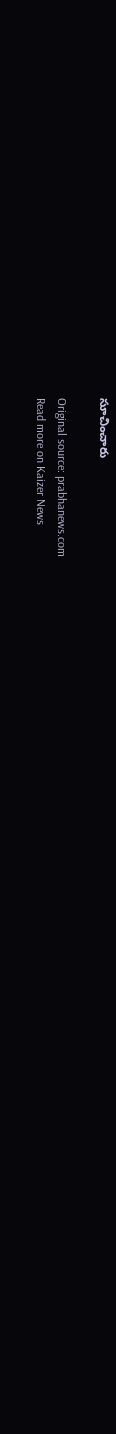సూచించారు

Original source: prabhanews.com
Read more on Kaizer News